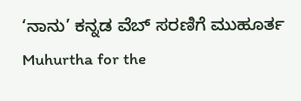‘ನಾನು’ ಕನ್ನಡ ವೆಬ್ ಸರಣಿಗೆ ಮುಹೂರ್ತ
Muhurtha for the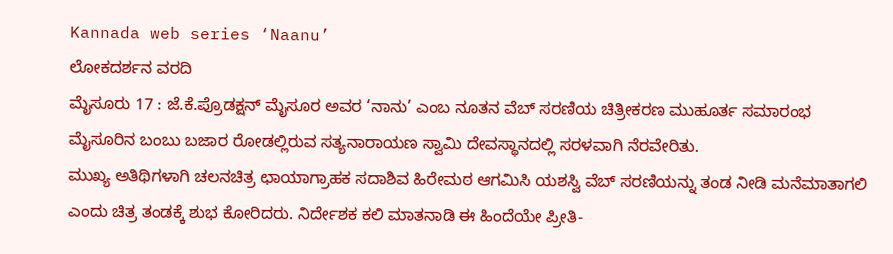Kannada web series ‘Naanu’
ಲೋಕದರ್ಶನ ವರದಿ
ಮೈಸೂರು 17 : ಜೆ.ಕೆ.ಪ್ರೊಡಕ್ಷನ್ ಮೈಸೂರ ಅವರ ‘ನಾನು’ ಎಂಬ ನೂತನ ವೆಬ್ ಸರಣಿಯ ಚಿತ್ರೀಕರಣ ಮುಹೂರ್ತ ಸಮಾರಂಭ ಮೈಸೂರಿನ ಬಂಬು ಬಜಾರ ರೋಡಲ್ಲಿರುವ ಸತ್ಯನಾರಾಯಣ ಸ್ವಾಮಿ ದೇವಸ್ಥಾನದಲ್ಲಿ ಸರಳವಾಗಿ ನೆರವೇರಿತು.
ಮುಖ್ಯ ಅತಿಥಿಗಳಾಗಿ ಚಲನಚಿತ್ರ ಛಾಯಾಗ್ರಾಹಕ ಸದಾಶಿವ ಹಿರೇಮಠ ಆಗಮಿಸಿ ಯಶಸ್ವಿ ವೆಬ್ ಸರಣಿಯನ್ನು ತಂಡ ನೀಡಿ ಮನೆಮಾತಾಗಲಿ ಎಂದು ಚಿತ್ರ ತಂಡಕ್ಕೆ ಶುಭ ಕೋರಿದರು. ನಿರ್ದೇಶಕ ಕಲಿ ಮಾತನಾಡಿ ಈ ಹಿಂದೆಯೇ ಪ್ರೀತಿ-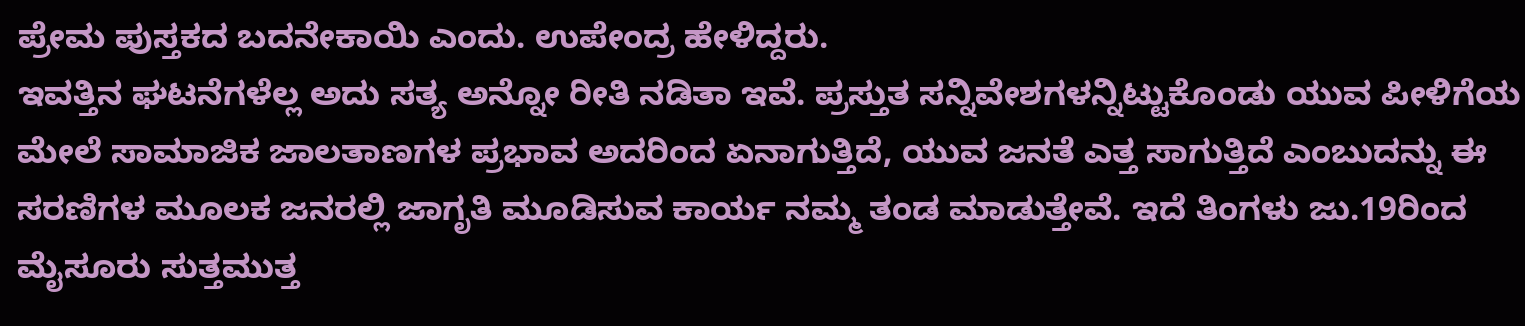ಪ್ರೇಮ ಪುಸ್ತಕದ ಬದನೇಕಾಯಿ ಎಂದು. ಉಪೇಂದ್ರ ಹೇಳಿದ್ದರು.
ಇವತ್ತಿನ ಘಟನೆಗಳೆಲ್ಲ ಅದು ಸತ್ಯ ಅನ್ನೋ ರೀತಿ ನಡಿತಾ ಇವೆ. ಪ್ರಸ್ತುತ ಸನ್ನಿವೇಶಗಳನ್ನಿಟ್ಟುಕೊಂಡು ಯುವ ಪೀಳಿಗೆಯ ಮೇಲೆ ಸಾಮಾಜಿಕ ಜಾಲತಾಣಗಳ ಪ್ರಭಾವ ಅದರಿಂದ ಏನಾಗುತ್ತಿದೆ, ಯುವ ಜನತೆ ಎತ್ತ ಸಾಗುತ್ತಿದೆ ಎಂಬುದನ್ನು ಈ ಸರಣಿಗಳ ಮೂಲಕ ಜನರಲ್ಲಿ ಜಾಗೃತಿ ಮೂಡಿಸುವ ಕಾರ್ಯ ನಮ್ಮ ತಂಡ ಮಾಡುತ್ತೇವೆ. ಇದೆ ತಿಂಗಳು ಜು.19ರಿಂದ ಮೈಸೂರು ಸುತ್ತಮುತ್ತ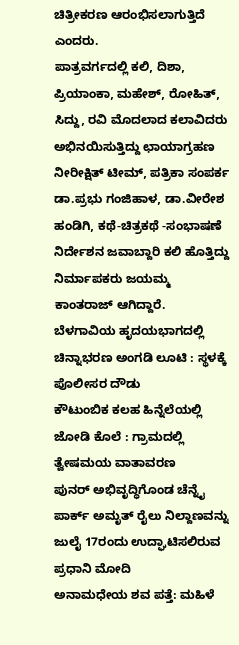ಚಿತ್ರೀಕರಣ ಆರಂಭಿಸಲಾಗುತ್ತಿದೆ ಎಂದರು.
ಪಾತ್ರವರ್ಗದಲ್ಲಿ ಕಲಿ, ದಿಶಾ, ಪ್ರಿಯಾಂಕಾ, ಮಹೇಶ್, ರೋಹಿತ್, ಸಿದ್ದು, ರವಿ ಮೊದಲಾದ ಕಲಾವಿದರು ಅಭಿನಯಿಸುತ್ತಿದ್ದು ಛಾಯಾಗ್ರಹಣ ನೀರೀಕ್ಷಿತ್ ಟೀಮ್, ಪತ್ರಿಕಾ ಸಂಪರ್ಕ ಡಾ.ಪ್ರಭು ಗಂಜಿಹಾಳ, ಡಾ.ವೀರೇಶ ಹಂಡಿಗಿ, ಕಥೆ-ಚಿತ್ರಕಥೆ -ಸಂಭಾಷಣೆ ನಿರ್ದೇಶನ ಜವಾಬ್ದಾರಿ ಕಲಿ ಹೊತ್ತಿದ್ದು ನಿರ್ಮಾಪಕರು ಜಯಮ್ಮ ಕಾಂತರಾಜ್ ಆಗಿದ್ದಾರೆ.
ಬೆಳಗಾವಿಯ ಹೃದಯಭಾಗದಲ್ಲಿ ಚಿನ್ನಾಭರಣ ಅಂಗಡಿ ಲೂಟಿ : ಸ್ಥಳಕ್ಕೆ ಪೊಲೀಸರ ದೌಡು
ಕೌಟುಂಬಿಕ ಕಲಹ ಹಿನ್ನೆಲೆಯಲ್ಲಿ ಜೋಡಿ ಕೊಲೆ : ಗ್ರಾಮದಲ್ಲಿ ತ್ವೇಷಮಯ ವಾತಾವರಣ
ಪುನರ್ ಅಭಿವೃದ್ಧಿಗೊಂಡ ಚೆನ್ನೈ ಪಾರ್ಕ್ ಅಮೃತ್ ರೈಲು ನಿಲ್ದಾಣವನ್ನು ಜುಲೈ 17ರಂದು ಉದ್ಘಾಟಿಸಲಿರುವ ಪ್ರಧಾನಿ ಮೋದಿ
ಅನಾಮಧೇಯ ಶವ ಪತ್ತೆ: ಮಹಿಳೆ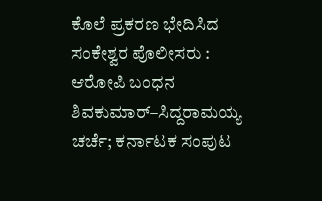ಕೊಲೆ ಪ್ರಕರಣ ಭೇದಿಸಿದ ಸಂಕೇಶ್ವರ ಪೊಲೀಸರು : ಆರೋಪಿ ಬಂಧನ
ಶಿವಕುಮಾರ್–ಸಿದ್ದರಾಮಯ್ಯ ಚರ್ಚೆ; ಕರ್ನಾಟಕ ಸಂಪುಟ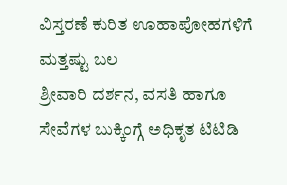ವಿಸ್ತರಣೆ ಕುರಿತ ಊಹಾಪೋಹಗಳಿಗೆ ಮತ್ತಷ್ಟು ಬಲ
ಶ್ರೀವಾರಿ ದರ್ಶನ, ವಸತಿ ಹಾಗೂ ಸೇವೆಗಳ ಬುಕ್ಕಿಂಗ್ಗೆ ಅಧಿಕೃತ ಟಿಟಿಡಿ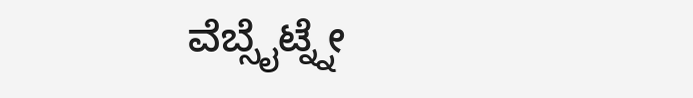ವೆಬ್ಸೈಟ್ನ್ನೇ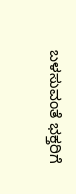ಬಳಸುವಂತೆ ಭಕ್ತರಿಗೆ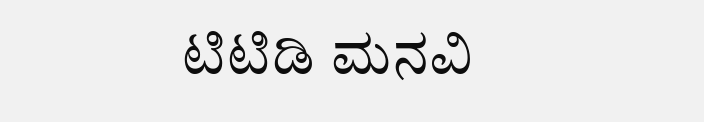ಟಿಟಿಡಿ ಮನವಿ